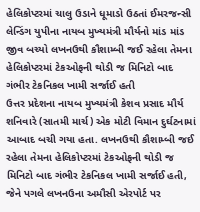હેલિકોપ્ટરમાં ચાલુ ઉડાને ધૂમાડો ઉઠતાં ઈમરજન્સી લેન્ડિંગ યુપીના નાયબ મુખ્યમંત્રી મૌર્યનો માંડ માંડ જીવ બચ્યો લખનઉથી કૌશામ્બી જઈ રહેલા તેમના હેલિકોપ્ટરમાં ટેકઓફની થોડી જ મિનિટો બાદ ગંભીર ટેકનિકલ ખામી સર્જાઈ હતી
ઉત્તર પ્રદેશના નાયબ મુખ્યમંત્રી કેશવ પ્રસાદ મૌર્ય શનિવારે (સાતમી માર્ચ) એક મોટી વિમાન દુર્ઘટનામાં આબાદ બચી ગયા હતા. લખનઉથી કૌશામ્બી જઈ રહેલા તેમના હેલિકોપ્ટરમાં ટેકઓફની થોડી જ મિનિટો બાદ ગંભીર ટેકનિકલ ખામી સર્જાઈ હતી, જેને પગલે લખનઉના અમૌસી એરપોર્ટ પર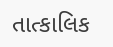તાત્કાલિક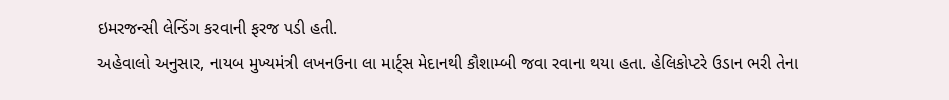ઇમરજન્સી લેન્ડિંગ કરવાની ફરજ પડી હતી.
અહેવાલો અનુસાર, નાયબ મુખ્યમંત્રી લખનઉના લા માર્ટ્સ મેદાનથી કૌશામ્બી જવા રવાના થયા હતા. હેલિકોપ્ટરે ઉડાન ભરી તેના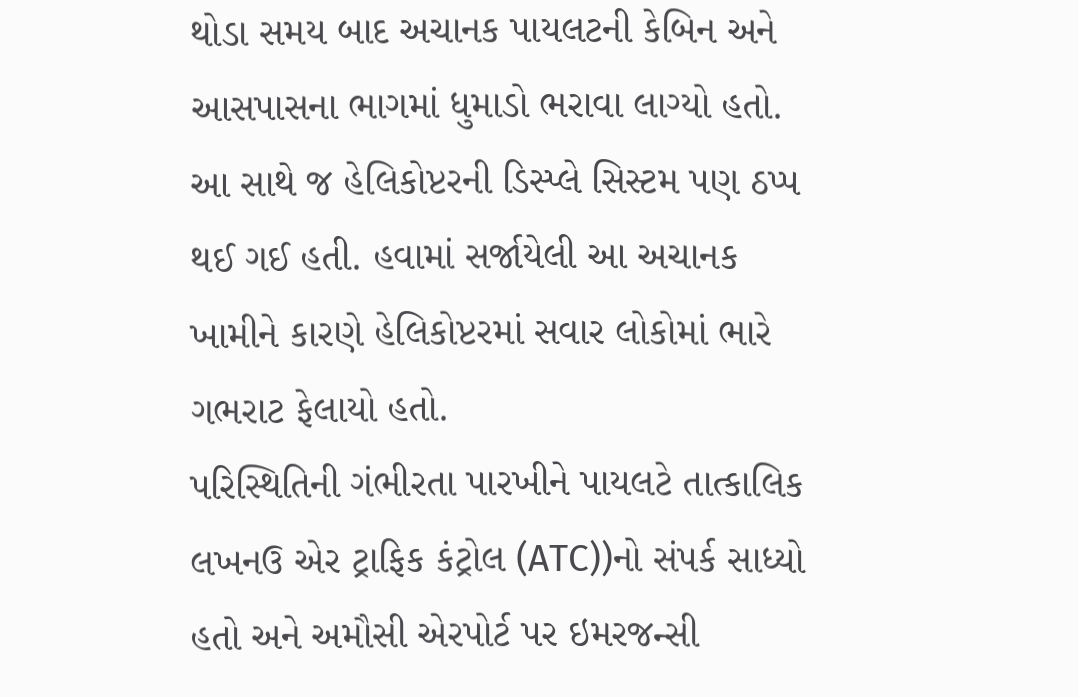થોડા સમય બાદ અચાનક પાયલટની કેબિન અને આસપાસના ભાગમાં ધુમાડો ભરાવા લાગ્યો હતો. આ સાથે જ હેલિકોપ્ટરની ડિસ્પ્લે સિસ્ટમ પણ ઠપ્પ થઈ ગઈ હતી. હવામાં સર્જાયેલી આ અચાનક ખામીને કારણે હેલિકોપ્ટરમાં સવાર લોકોમાં ભારે ગભરાટ ફેલાયો હતો.
પરિસ્થિતિની ગંભીરતા પારખીને પાયલટે તાત્કાલિક લખનઉ એર ટ્રાફિક કંટ્રોલ (ATC))નો સંપર્ક સાધ્યો હતો અને અમૌસી એરપોર્ટ પર ઇમરજન્સી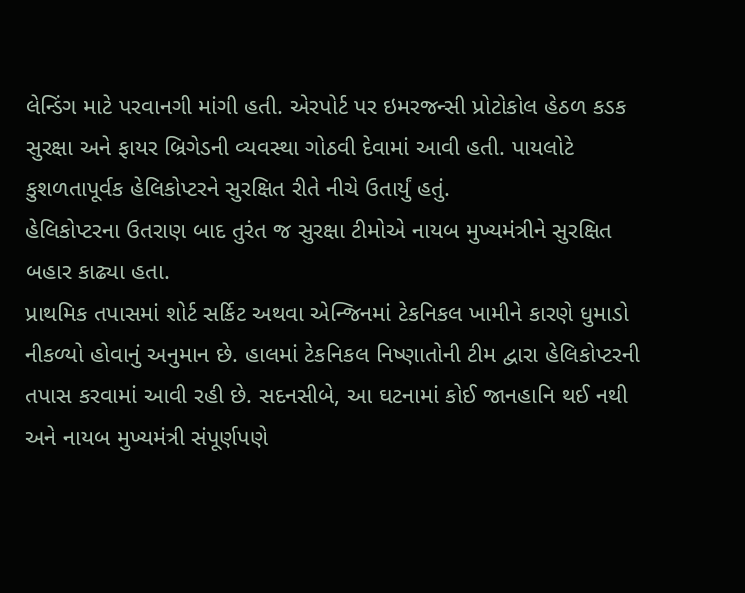લેન્ડિંગ માટે પરવાનગી માંગી હતી. એરપોર્ટ પર ઇમરજન્સી પ્રોટોકોલ હેઠળ કડક સુરક્ષા અને ફાયર બ્રિગેડની વ્યવસ્થા ગોઠવી દેવામાં આવી હતી. પાયલોટે કુશળતાપૂર્વક હેલિકોપ્ટરને સુરક્ષિત રીતે નીચે ઉતાર્યું હતું.
હેલિકોપ્ટરના ઉતરાણ બાદ તુરંત જ સુરક્ષા ટીમોએ નાયબ મુખ્યમંત્રીને સુરક્ષિત બહાર કાઢ્યા હતા.
પ્રાથમિક તપાસમાં શોર્ટ સર્કિટ અથવા એન્જિનમાં ટેકનિકલ ખામીને કારણે ધુમાડો નીકળ્યો હોવાનું અનુમાન છે. હાલમાં ટેકનિકલ નિષ્ણાતોની ટીમ દ્વારા હેલિકોપ્ટરની તપાસ કરવામાં આવી રહી છે. સદનસીબે, આ ઘટનામાં કોઈ જાનહાનિ થઈ નથી અને નાયબ મુખ્યમંત્રી સંપૂર્ણપણે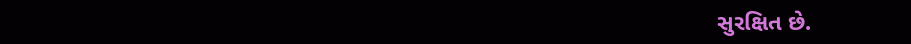સુરક્ષિત છે.